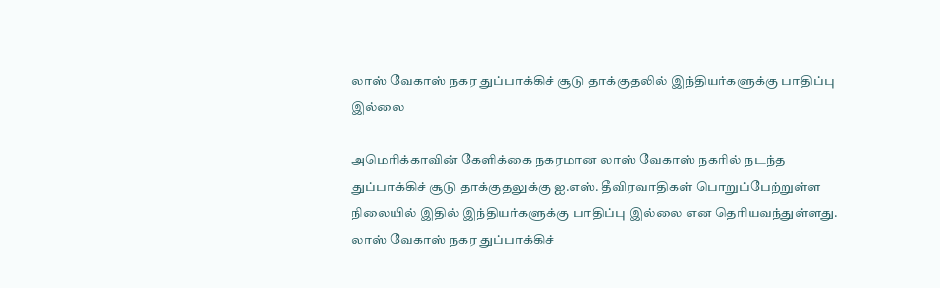லாஸ் வேகாஸ் நகர துப்பாக்கிச் சூடு தாக்குதலில் இந்தியர்களுக்கு பாதிப்பு இல்லை

அமெரிக்காவின் கேளிக்கை நகரமான லாஸ் வேகாஸ் நகரில் நடந்த துப்பாக்கிச் சூடு தாக்குதலுக்கு ஐ.எஸ். தீவிரவாதிகள் பொறுப்பேற்றுள்ள நிலையில் இதில் இந்தியர்களுக்கு பாதிப்பு இல்லை என தெரியவந்துள்ளது.
லாஸ் வேகாஸ் நகர துப்பாக்கிச்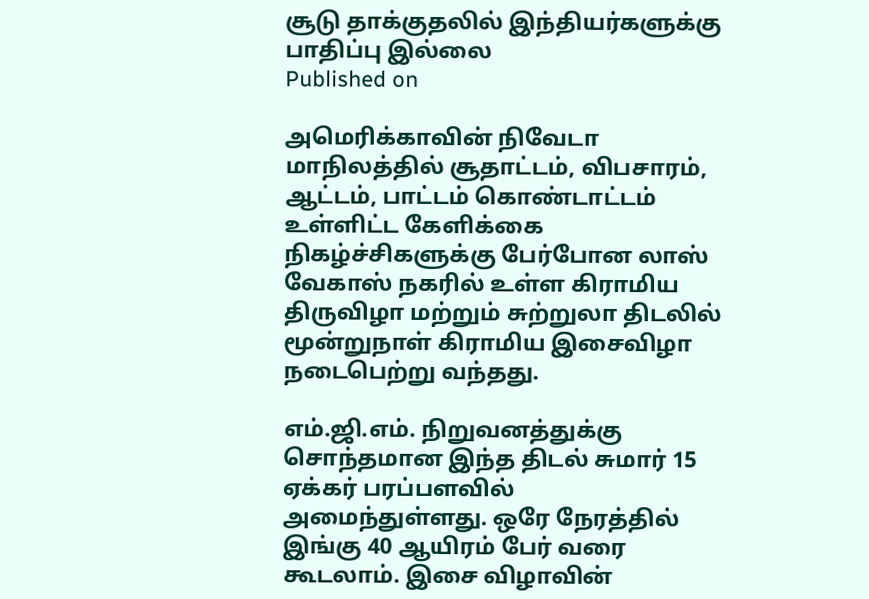சூடு தாக்குதலில் இந்தியர்களுக்கு பாதிப்பு இல்லை
Published on

அமெரிக்காவின் நிவேடா மாநிலத்தில் சூதாட்டம், விபசாரம், ஆட்டம், பாட்டம் கொண்டாட்டம் உள்ளிட்ட கேளிக்கை நிகழ்ச்சிகளுக்கு பேர்போன லாஸ் வேகாஸ் நகரில் உள்ள கிராமிய திருவிழா மற்றும் சுற்றுலா திடலில் மூன்றுநாள் கிராமிய இசைவிழா நடைபெற்று வந்தது.

எம்.ஜி.எம். நிறுவனத்துக்கு சொந்தமான இந்த திடல் சுமார் 15 ஏக்கர் பரப்பளவில் அமைந்துள்ளது. ஒரே நேரத்தில் இங்கு 40 ஆயிரம் பேர் வரை கூடலாம். இசை விழாவின்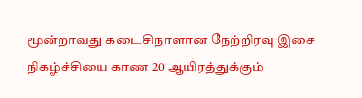மூன்றாவது கடைசிநாளான நேற்றிரவு இசை நிகழ்ச்சியை காண 20 ஆயிரத்துக்கும்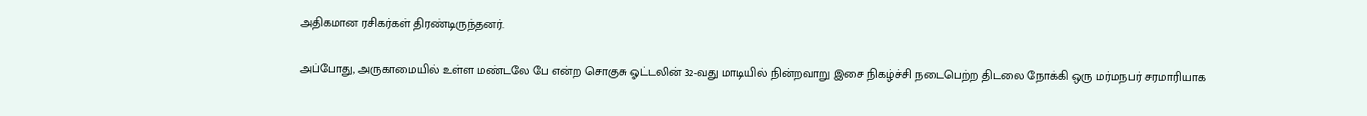அதிகமான ரசிகர்கள் திரண்டிருந்தனர்.

அப்போது, அருகாமையில் உள்ள மண்டலே பே என்ற சொகுசு ஓட்டலின் 32-வது மாடியில் நின்றவாறு இசை நிகழ்ச்சி நடைபெற்ற திடலை நோக்கி ஒரு மர்மநபர் சரமாரியாக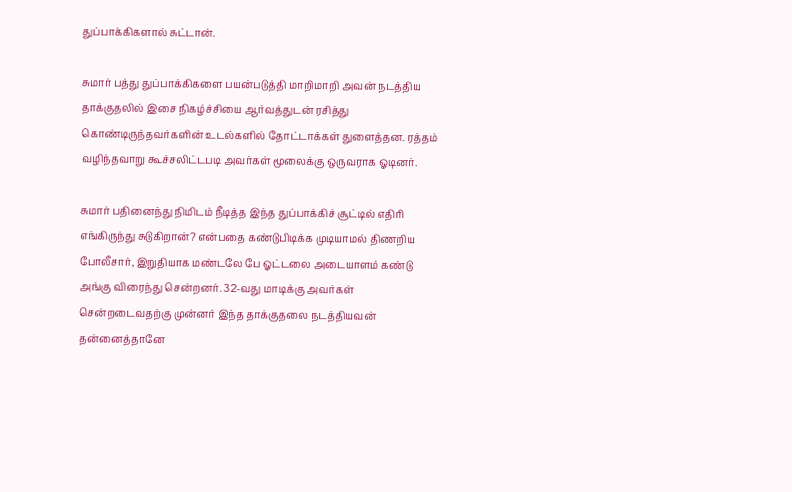துப்பாக்கிகளால் சுட்டான்.

சுமார் பத்து துப்பாக்கிகளை பயன்படுத்தி மாறிமாறி அவன் நடத்திய தாக்குதலில் இசை நிகழ்ச்சியை ஆர்வத்துடன் ரசித்து கொண்டிருந்தவர்களின் உடல்களில் தோட்டாக்கள் துளைத்தன. ரத்தம் வழிந்தவாறு கூச்சலிட்டபடி அவர்கள் மூலைக்கு ஒருவராக ஓடினர்.

சுமார் பதினைந்து நிமிடம் நீடித்த இந்த துப்பாக்கிச் சூட்டில் எதிரி எங்கிருந்து சுடுகிறான்? என்பதை கண்டுபிடிக்க முடியாமல் திணறிய போலீசார், இறுதியாக மண்டலே பே ஓட்டலை அடையாளம் கண்டு அங்கு விரைந்து சென்றனர். 32-வது மாடிக்கு அவர்கள் சென்றடைவதற்கு முன்னர் இந்த தாக்குதலை நடத்தியவன் தன்னைத்தானே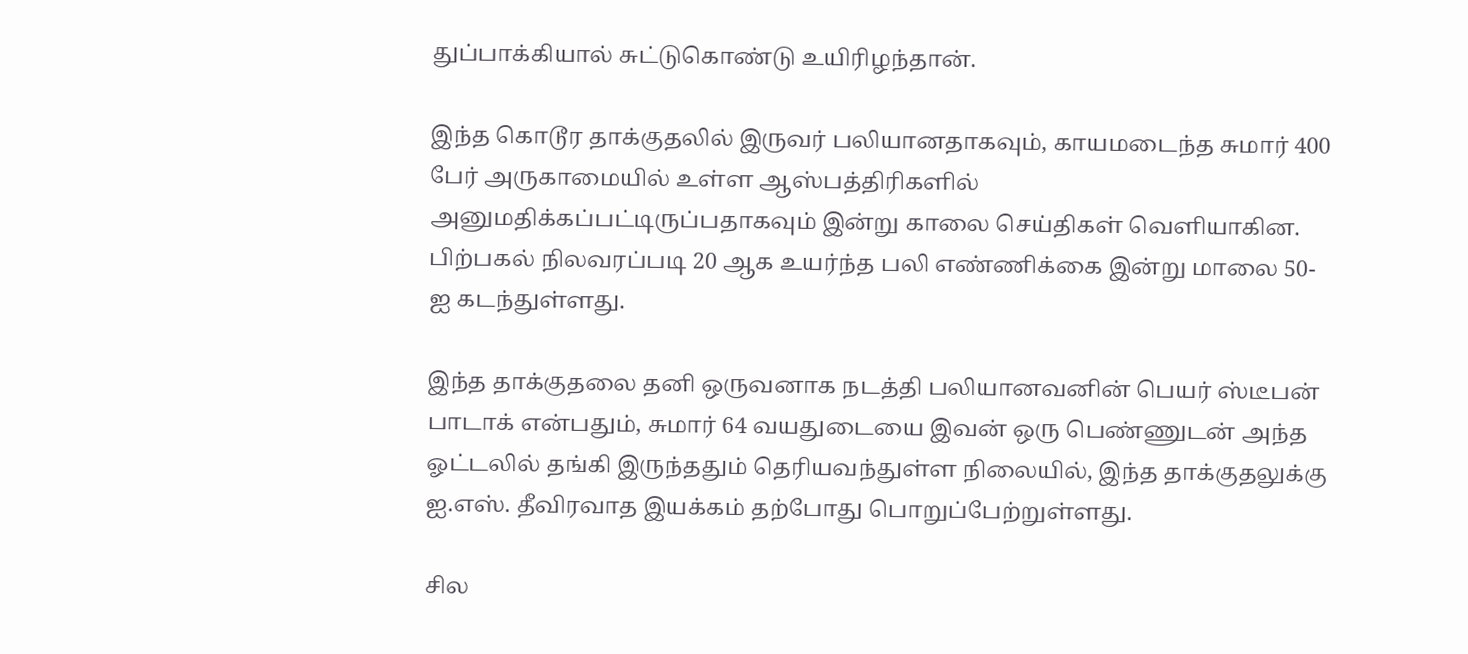துப்பாக்கியால் சுட்டுகொண்டு உயிரிழந்தான்.

இந்த கொடூர தாக்குதலில் இருவர் பலியானதாகவும், காயமடைந்த சுமார் 400 பேர் அருகாமையில் உள்ள ஆஸ்பத்திரிகளில் அனுமதிக்கப்பட்டிருப்பதாகவும் இன்று காலை செய்திகள் வெளியாகின. பிற்பகல் நிலவரப்படி 20 ஆக உயர்ந்த பலி எண்ணிக்கை இன்று மாலை 50-ஐ கடந்துள்ளது.

இந்த தாக்குதலை தனி ஒருவனாக நடத்தி பலியானவனின் பெயர் ஸ்டீபன் பாடாக் என்பதும், சுமார் 64 வயதுடையை இவன் ஒரு பெண்ணுடன் அந்த ஓட்டலில் தங்கி இருந்ததும் தெரியவந்துள்ள நிலையில், இந்த தாக்குதலுக்கு ஐ.எஸ். தீவிரவாத இயக்கம் தற்போது பொறுப்பேற்றுள்ளது.

சில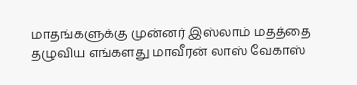மாதங்களுக்கு முன்னர் இஸ்லாம் மதத்தை தழுவிய எங்களது மாவீரன் லாஸ் வேகாஸ்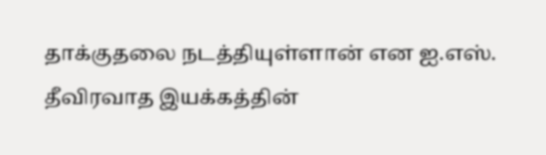தாக்குதலை நடத்தியுள்ளான் என ஐ.எஸ். தீவிரவாத இயக்கத்தின்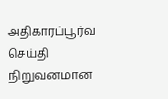அதிகாரப்பூர்வ செய்தி நிறுவனமான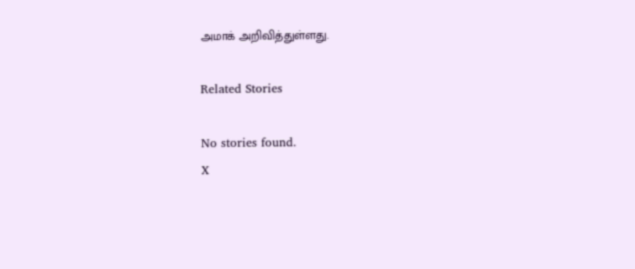அமாக் அறிவித்துள்ளது.

Related Stories

No stories found.
X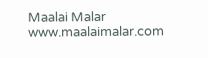Maalai Malar
www.maalaimalar.com